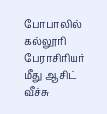போபாலில் கல்லூரி பேராசிரியர் மீது ஆசிட் வீச்சு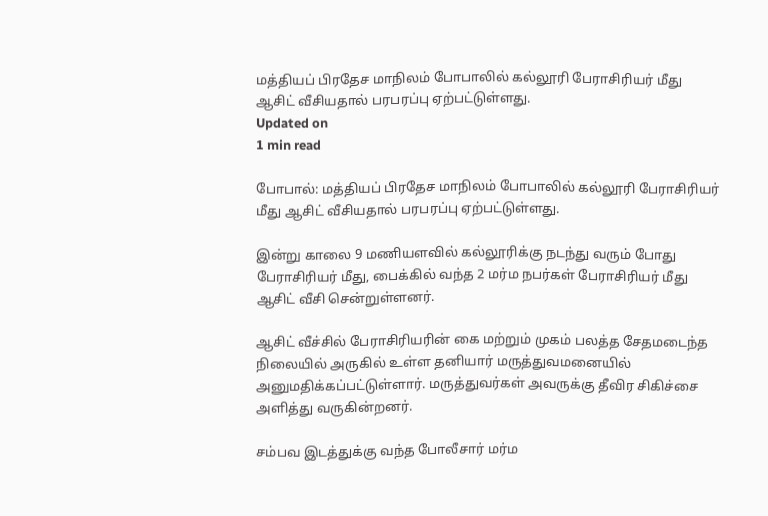மத்தியப் பிரதேச மாநிலம் போபாலில் கல்லூரி பேராசிரியர் மீது ஆசிட் வீசியதால் பரபரப்பு ஏற்பட்டுள்ளது.
Updated on
1 min read

போபால்: மத்தியப் பிரதேச மாநிலம் போபாலில் கல்லூரி பேராசிரியர் மீது ஆசிட் வீசியதால் பரபரப்பு ஏற்பட்டுள்ளது.

இன்று காலை 9 மணியளவில் கல்லூரிக்கு நடந்து வரும் போது பேராசிரியர் மீது, பைக்கில் வந்த 2 மர்ம நபர்கள் பேராசிரியர் மீது ஆசிட் வீசி சென்றுள்ளனர்.

ஆசிட் வீச்சில் பேராசிரியரின் கை மற்றும் முகம் பலத்த சேதமடைந்த நிலையில் அருகில் உள்ள தனியார் மருத்துவமனையில் அனுமதிக்கப்பட்டுள்ளார். மருத்துவர்கள் அவருக்கு தீவிர சிகிச்சை அளித்து வருகின்றனர்.

சம்பவ இடத்துக்கு வந்த போலீசார் மர்ம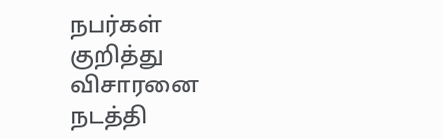நபர்கள் குறித்து விசாரனை நடத்தி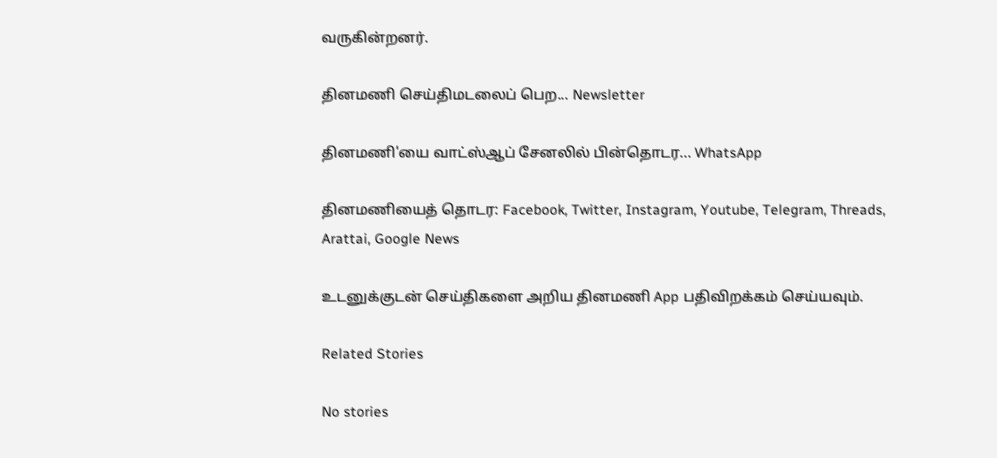வருகின்றனர்.

தினமணி செய்திமடலைப் பெற... Newsletter

தினமணி'யை வாட்ஸ்ஆப் சேனலில் பின்தொடர... WhatsApp

தினமணியைத் தொடர: Facebook, Twitter, Instagram, Youtube, Telegram, Threads, Arattai, Google News

உடனுக்குடன் செய்திகளை அறிய தினமணி App பதிவிறக்கம் செய்யவும்.

Related Stories

No stories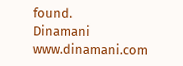found.
Dinamani
www.dinamani.com